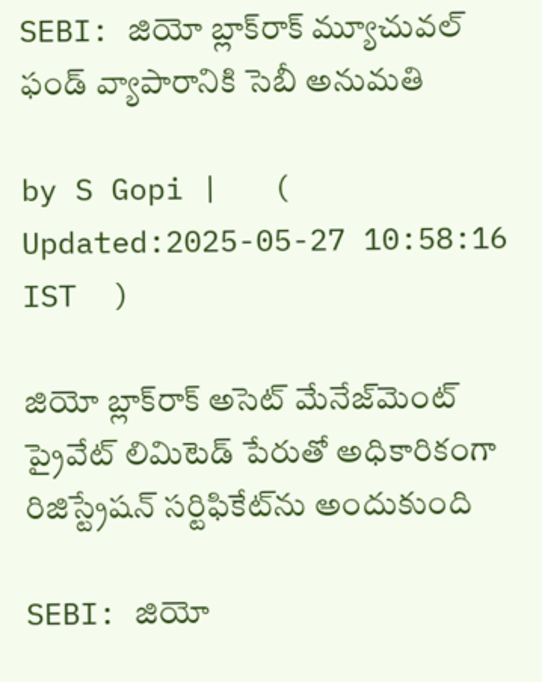SEBI: జియో బ్లాక్‌రాక్ మ్యూచువల్ ఫండ్ వ్యాపారానికి సెబీ అనుమతి

by S Gopi |   (  Updated:2025-05-27 10:58:16  IST  )

జియో బ్లాక్‌రాక్ అసెట్ మేనేజ్‌మెంట్ ప్రైవేట్ లిమిటెడ్‌ పేరుతో అధికారికంగా రిజిస్ట్రేషన్ సర్టిఫికేట్‌ను అందుకుంది

SEBI: జియో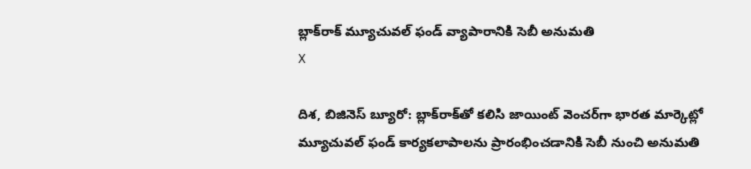బ్లాక్‌రాక్ మ్యూచువల్ ఫండ్ వ్యాపారానికి సెబీ అనుమతి
X

దిశ, బిజినెస్ బ్యూరో: బ్లాక్‌రాక్‌తో కలిసి జాయింట్ వెంచర్‌గా భారత మార్కెట్లో మ్యూచువల్ ఫండ్ కార్యకలాపాలను ప్రారంభించడానికి సెబీ నుంచి అనుమతి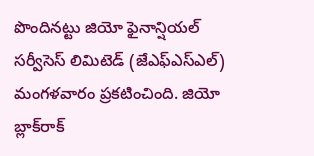పొందినట్టు జియో ఫైనాన్షియల్ సర్వీసెస్ లిమిటెడ్ (జేఎఫ్ఎస్ఎల్) మంగళవారం ప్రకటించింది. జియో బ్లాక్‌రాక్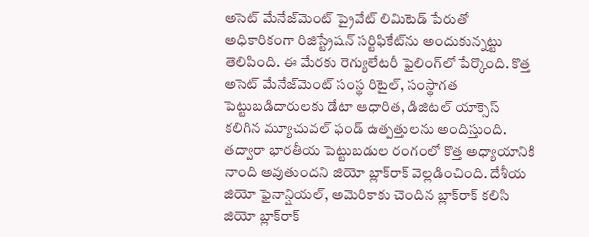అసెట్ మేనేజ్‌మెంట్ ప్రైవేట్ లిమిటెడ్‌ పేరుతో అధికారికంగా రిజిస్ట్రేషన్ సర్టిఫికేట్‌ను అందుకున్నట్టు తెలిపింది. ఈ మేరకు రెగ్యులేటరీ ఫైలింగ్‌లో పేర్కొంది. కొత్త అసెట్ మేనేజ్‌మెంట్ సంస్థ రిటైల్, సంస్థాగత పెట్టుబడిదారులకు డేటా ఆధారిత, డిజిటల్‌ యాక్సెస్ కలిగిన మ్యూచువల్ ఫండ్ ఉత్పత్తులను అందిస్తుంది. తద్వారా భారతీయ పెట్టుబడుల రంగంలో కొత్త అధ్యాయానికి నాంది అవుతుందని జియో బ్లాక్‌రాక్ వెల్లడించింది. దేశీయ జియో ఫైనాన్షియల్‌, అమెరికాకు చెందిన బ్లాక్‌రాక్‌ కలిసి జియో బ్లాక్‌రాక్‌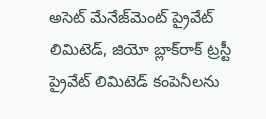అసెట్‌ మేనేజ్‌మెంట్‌ ప్రైవేట్‌ లిమిటెడ్, జియో బ్లాక్‌రాక్‌ ట్రస్టీ ప్రైవేట్‌ లిమిటెడ్‌ కంపెనీలను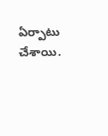ఏర్పాటు చేశాయి.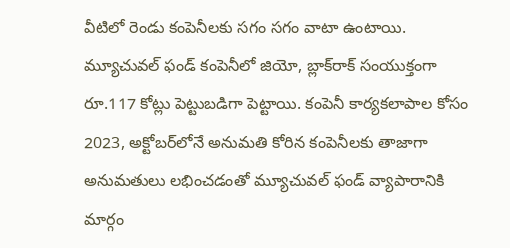వీటిలో రెండు కంపెనీలకు సగం సగం వాటా ఉంటాయి. మ్యూచువల్ ఫండ్ కంపెనీలో జియో, బ్లాక్‌రాక్ సంయుక్తంగా రూ.117 కోట్లు పెట్టుబడిగా పెట్టాయి. కంపెనీ కార్యకలాపాల కోసం 2023, అక్టోబర్‌లోనే అనుమతి కోరిన కంపెనీలకు తాజాగా అనుమతులు లభించడంతో మ్యూచువల్‌ ఫండ్‌ వ్యాపారానికి మార్గం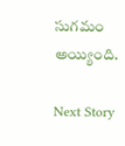సుగమం అయ్యింది.

Next Story